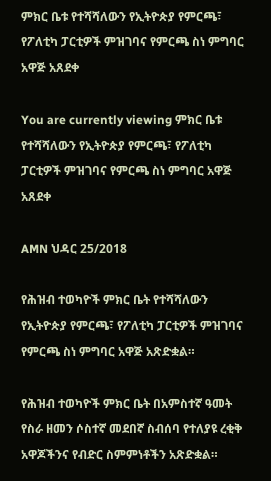ምክር ቤቱ የተሻሻለውን የኢትዮጵያ የምርጫ፣ የፖለቲካ ፓርቲዎች ምዝገባና የምርጫ ስነ ምግባር አዋጅ አጸደቀ

You are currently viewing ምክር ቤቱ የተሻሻለውን የኢትዮጵያ የምርጫ፣ የፖለቲካ ፓርቲዎች ምዝገባና የምርጫ ስነ ምግባር አዋጅ አጸደቀ

AMN ህዳር 25/2018

የሕዝብ ተወካዮች ምክር ቤት የተሻሻለውን የኢትዮጵያ የምርጫ፣ የፖለቲካ ፓርቲዎች ምዝገባና የምርጫ ስነ ምግባር አዋጅ አጽድቋል።

የሕዝብ ተወካዮች ምክር ቤት በአምስተኛ ዓመት የስራ ዘመን ሶስተኛ መደበኛ ስብሰባ የተለያዩ ረቂቅ አዋጆችንና የብድር ስምምነቶችን አጽድቋል።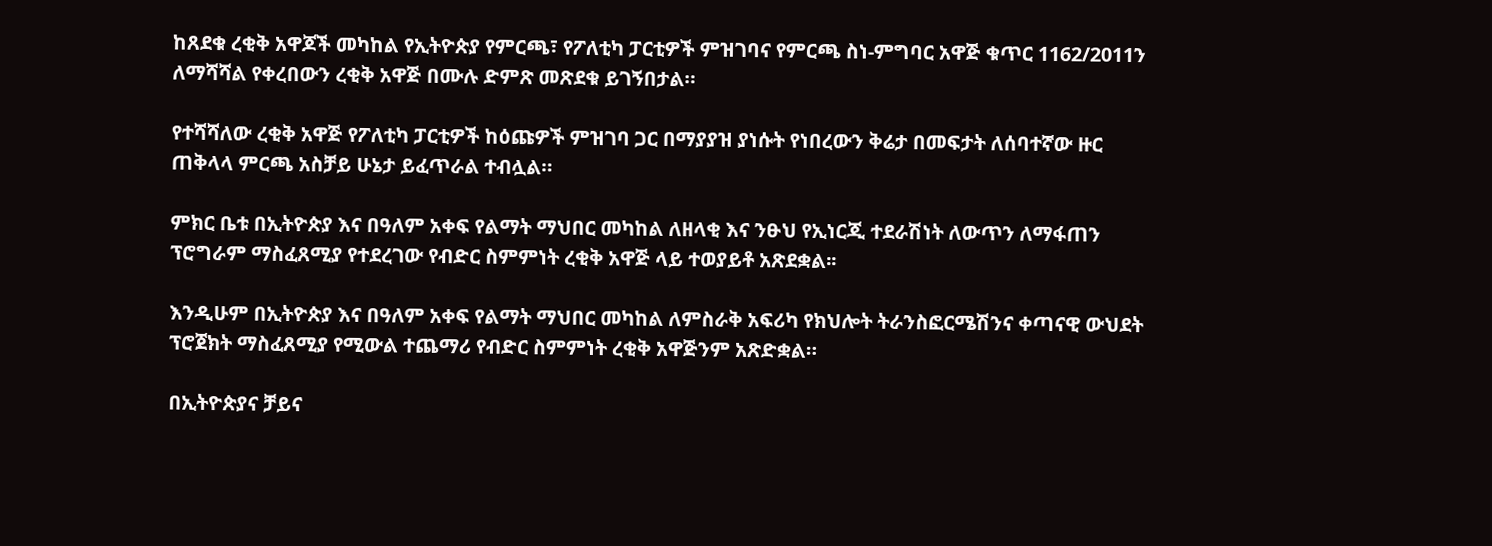ከጸደቁ ረቂቅ አዋጆች መካከል የኢትዮጵያ የምርጫ፣ የፖለቲካ ፓርቲዎች ምዝገባና የምርጫ ስነ-ምግባር አዋጅ ቁጥር 1162/2011ን ለማሻሻል የቀረበውን ረቂቅ አዋጅ በሙሉ ድምጽ መጽደቁ ይገኝበታል።

የተሻሻለው ረቂቅ አዋጅ የፖለቲካ ፓርቲዎች ከዕጩዎች ምዝገባ ጋር በማያያዝ ያነሱት የነበረውን ቅሬታ በመፍታት ለሰባተኛው ዙር ጠቅላላ ምርጫ አስቻይ ሁኔታ ይፈጥራል ተብሏል።

ምክር ቤቱ በኢትዮጵያ እና በዓለም አቀፍ የልማት ማህበር መካከል ለዘላቂ እና ንፁህ የኢነርጂ ተደራሽነት ለውጥን ለማፋጠን ፕሮግራም ማስፈጸሚያ የተደረገው የብድር ስምምነት ረቂቅ አዋጅ ላይ ተወያይቶ አጽደቋል፡፡

እንዲሁም በኢትዮጵያ እና በዓለም አቀፍ የልማት ማህበር መካከል ለምስራቅ አፍሪካ የክህሎት ትራንስፎርሜሽንና ቀጣናዊ ውህደት ፕሮጀክት ማስፈጸሚያ የሚውል ተጨማሪ የብድር ስምምነት ረቂቅ አዋጅንም አጽድቋል።

በኢትዮጵያና ቻይና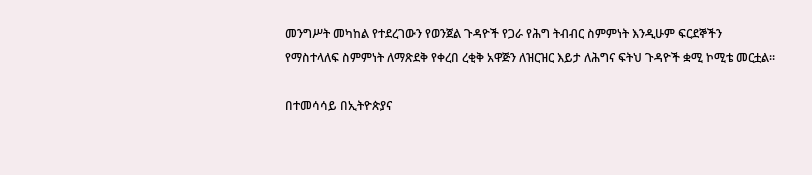መንግሥት መካከል የተደረገውን የወንጀል ጉዳዮች የጋራ የሕግ ትብብር ስምምነት እንዲሁም ፍርደኞችን የማስተላለፍ ስምምነት ለማጽደቅ የቀረበ ረቂቅ አዋጅን ለዝርዝር እይታ ለሕግና ፍትህ ጉዳዮች ቋሚ ኮሚቴ መርቷል።

በተመሳሳይ በኢትዮጵያና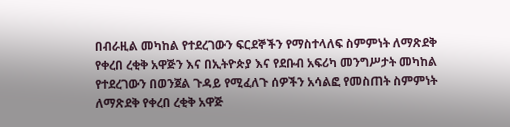በብራዚል መካከል የተደረገውን ፍርደኞችን የማስተላለፍ ስምምነት ለማጽደቅ የቀረበ ረቂቅ አዋጅን እና በኢትዮጵያ እና የደቡብ አፍሪካ መንግሥታት መካከል የተደረገውን በወንጀል ጉዳይ የሚፈለጉ ሰዎችን አሳልፎ የመስጠት ስምምነት ለማጽደቅ የቀረበ ረቂቅ አዋጅ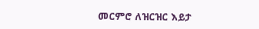መርምሮ ለዝርዝር እይታ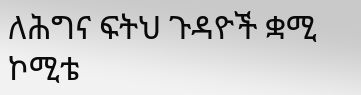ለሕግና ፍትህ ጉዳዮች ቋሚ ኮሚቴ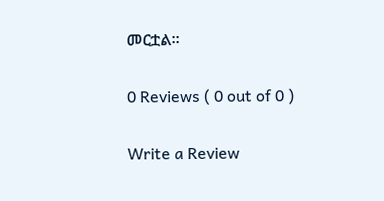መርቷል።

0 Reviews ( 0 out of 0 )

Write a Review